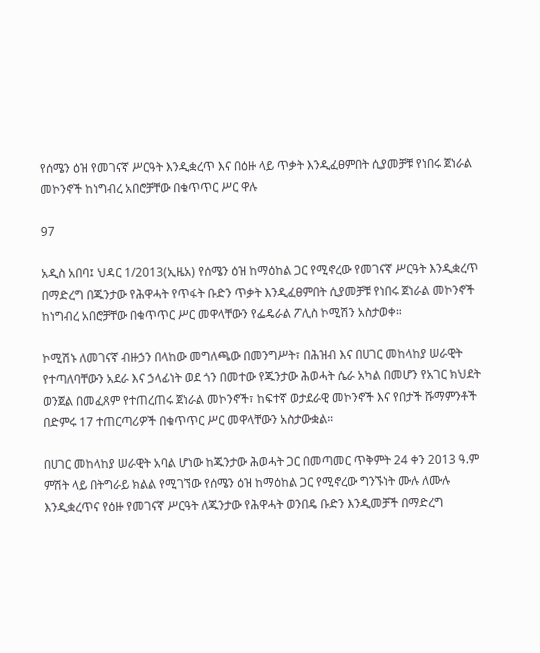የሰሜን ዕዝ የመገናኛ ሥርዓት እንዲቋረጥ እና በዕዙ ላይ ጥቃት እንዲፈፀምበት ሲያመቻቹ የነበሩ ጀነራል መኮንኖች ከነግብረ አበሮቻቸው በቁጥጥር ሥር ዋሉ

97

አዲስ አበባ፤ ህዳር 1/2013(ኢዜአ) የሰሜን ዕዝ ከማዕከል ጋር የሚኖረው የመገናኛ ሥርዓት እንዲቋረጥ በማድረግ በጁንታው የሕዋሓት የጥፋት ቡድን ጥቃት እንዲፈፀምበት ሲያመቻቹ የነበሩ ጀነራል መኮንኖች ከነግብረ አበሮቻቸው በቁጥጥር ሥር መዋላቸውን የፌዴራል ፖሊስ ኮሚሽን አስታወቀ።

ኮሚሽኑ ለመገናኛ ብዙኃን በላከው መግለጫው በመንግሥት፣ በሕዝብ እና በሀገር መከላከያ ሠራዊት የተጣለባቸውን አደራ እና ኃላፊነት ወደ ጎን በመተው የጁንታው ሕወሓት ሴራ አካል በመሆን የአገር ክህደት ወንጀል በመፈጸም የተጠረጠሩ ጀነራል መኮንኖች፣ ከፍተኛ ወታደራዊ መኮንኖች እና የበታች ሹማምንቶች በድምሩ 17 ተጠርጣሪዎች በቁጥጥር ሥር መዋላቸውን አስታውቋል።

በሀገር መከላከያ ሠራዊት አባል ሆነው ከጁንታው ሕወሓት ጋር በመጣመር ጥቅምት 24 ቀን 2013 ዓ.ም ምሽት ላይ በትግራይ ክልል የሚገኘው የሰሜን ዕዝ ከማዕከል ጋር የሚኖረው ግንኙነት ሙሉ ለሙሉ እንዲቋረጥና የዕዙ የመገናኛ ሥርዓት ለጁንታው የሕዋሓት ወንበዴ ቡድን እንዲመቻች በማድረግ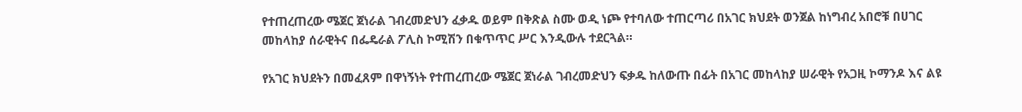የተጠረጠረው ሜጀር ጀነራል ገብረመድህን ፈቃዱ ወይም በቅጽል ስሙ ወዲ ነጮ የተባለው ተጠርጣሪ በአገር ክህደት ወንጀል ከነግብረ አበሮቹ በሀገር መከላከያ ሰራዊትና በፌዴራል ፖሊስ ኮሚሽን በቁጥጥር ሥር እንዲውሉ ተደርጓል።

የአገር ክህደትን በመፈጸም በዋነኝነት የተጠረጠረው ሜጀር ጀነራል ገብረመድህን ፍቃዱ ከለውጡ በፊት በአገር መከላከያ ሠራዊት የአጋዚ ኮማንዶ እና ልዩ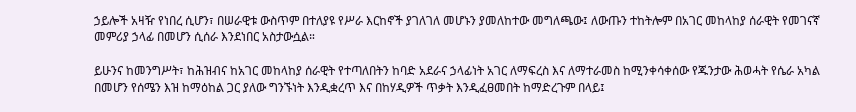ኃይሎች አዛዥ የነበረ ሲሆን፣ በሠራዊቱ ውስጥም በተለያዩ የሥራ እርከኖች ያገለገለ መሆኑን ያመለከተው መግለጫው፤ ለውጡን ተከትሎም በአገር መከላከያ ሰራዊት የመገናኛ መምሪያ ኃላፊ በመሆን ሲሰራ እንደነበር አስታውሷል።

ይሁንና ከመንግሥት፣ ከሕዝብና ከአገር መከላከያ ሰራዊት የተጣለበትን ከባድ አደራና ኃላፊነት አገር ለማፍረስ እና ለማተራመስ ከሚንቀሳቀሰው የጁንታው ሕወሓት የሴራ አካል በመሆን የሰሜን እዝ ከማዕከል ጋር ያለው ግንኙነት እንዲቋረጥ እና በከሃዲዎች ጥቃት እንዲፈፀመበት ከማድረጉም በላይ፤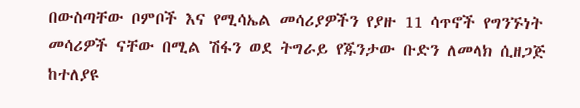በውስጣቸው ቦምቦች እና የሚሳኤል መሳሪያዎችን የያዙ 11 ሳጥኖች የግንኙነት መሳሪዎች ናቸው በሚል ሽፋን ወደ ትግራይ የጁንታው ቡድን ለመላክ ሲዘጋጅ ከተለያዩ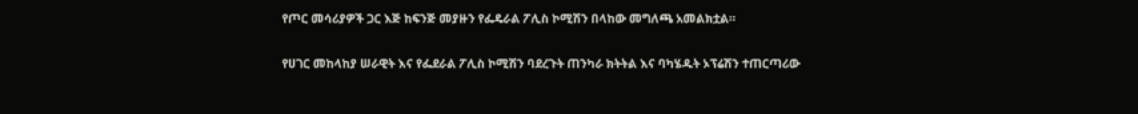የጦር መሳሪያዎች ጋር እጅ ከፍንጅ መያዙን የፌዴራል ፖሊስ ኮሚሽን በላከው መግለጫ አመልክቷል።

የሀገር መከላከያ ሠራዊት እና የፌደራል ፖሊስ ኮሚሽን ባደረጉት ጠንካራ ክትትል እና ባካሄዱት ኦፕሬሽን ተጠርጣሪው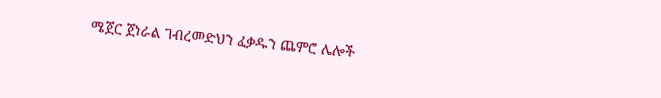ሜጀር ጀነራል ገብረመድህን ፈቃዱን ጨምሮ ሌሎች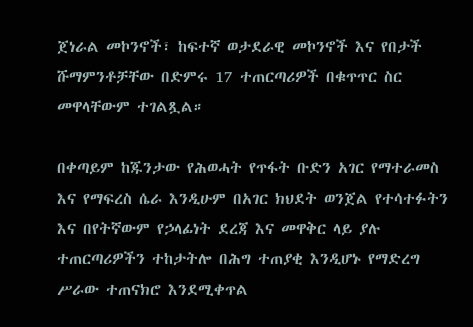ጀነራል መኮንኖች፣ ከፍተኛ ወታደራዊ መኮንኖች እና የበታች ሹማምንቶቻቸው በድምሩ 17 ተጠርጣሪዎች በቁጥጥር ስር መዋላቸውም ተገልጿል።

በቀጣይም ከጁንታው የሕወሓት የጥፋት ቡድን አገር የማተራመስ እና የማፍረስ ሴራ እንዲሁም በአገር ክህደት ወንጀል የተሳተፉትን እና በየትኛውም የኃላፊነት ደረጃ እና መዋቅር ላይ ያሉ ተጠርጣሪዎችን ተከታትሎ በሕግ ተጠያቂ እንዲሆኑ የማድረግ ሥራው ተጠናክሮ እንደሚቀጥል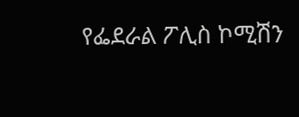የፌደራል ፖሊስ ኮሚሽን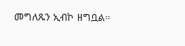መግለጹን ኢብኮ ዘግቧል።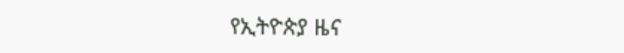የኢትዮጵያ ዜና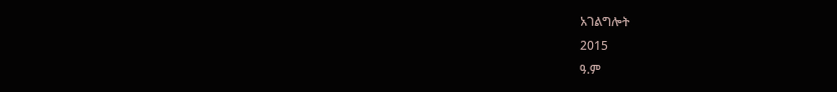አገልግሎት
2015
ዓ.ም